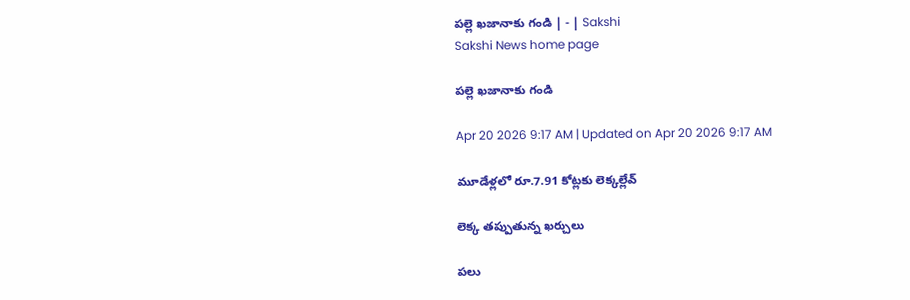పల్లె ఖజానాకు గండి | - | Sakshi
Sakshi News home page

పల్లె ఖజానాకు గండి

Apr 20 2026 9:17 AM | Updated on Apr 20 2026 9:17 AM

మూడేళ్లలో రూ.7.91 కోట్లకు లెక్కల్లేవ్‌

లెక్క తప్పుతున్న ఖర్చులు

పలు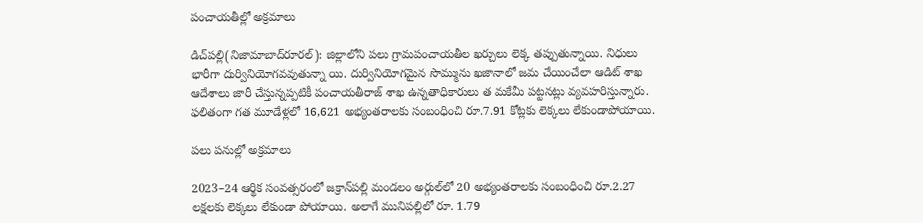పంచాయతీల్లో అక్రమాలు

డిచ్‌పల్లి(నిజామాబాద్‌రూరల్‌): జిల్లాలోని పలు గ్రామపంచాయతీల ఖర్చులు లెక్క తప్పుతున్నాయి. నిధులు భారీగా దుర్వినియోగవవుతున్నా యి. దుర్వినియోగమైన సొమ్మును ఖజానాలో జమ చేయించేలా ఆడిట్‌ శాఖ ఆదేశాలు జారీ చేస్తున్నప్పటికీ పంచాయతీరాజ్‌ శాఖ ఉన్నతాధికారులు త మకేమీ పట్టనట్లు వ్యవహరిస్తున్నారు. ఫలితంగా గత మూడేళ్లలో 16,621 అభ్యంతరాలకు సంబంధించి రూ.7.91 కోట్లకు లెక్కలు లేకుండాపోయాయి.

పలు పనుల్లో అక్రమాలు

2023–24 ఆర్థిక సంవత్సరంలో జక్రాన్‌పల్లి మండలం అర్గుల్‌లో 20 అభ్యంతరాలకు సంబంధించి రూ.2.27 లక్షలకు లెక్కలు లేకుండా పోయాయి. అలాగే మునిపల్లిలో రూ. 1.79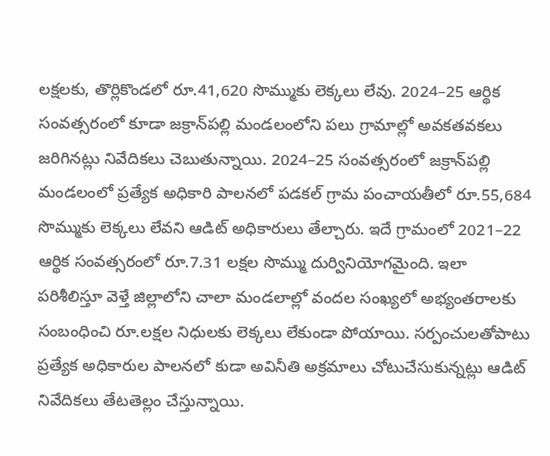లక్షలకు, తొర్లికొండలో రూ.41,620 సొమ్ముకు లెక్కలు లేవు. 2024–25 ఆర్థిక సంవత్సరంలో కూడా జక్రాన్‌పల్లి మండలంలోని పలు గ్రామాల్లో అవకతవకలు జరిగినట్లు నివేదికలు చెబుతున్నాయి. 2024–25 సంవత్సరంలో జక్రాన్‌పల్లి మండలంలో ప్రత్యేక అధికారి పాలనలో పడకల్‌ గ్రామ పంచాయతీలో రూ.55,684 సొమ్ముకు లెక్కలు లేవని ఆడిట్‌ అధికారులు తేల్చారు. ఇదే గ్రామంలో 2021–22 ఆర్థిక సంవత్సరంలో రూ.7.31 లక్షల సొమ్ము దుర్వినియోగమైంది. ఇలా పరిశీలిస్తూ వెళ్తే జిల్లాలోని చాలా మండలాల్లో వందల సంఖ్యలో అభ్యంతరాలకు సంబంధించి రూ.లక్షల నిధులకు లెక్కలు లేకుండా పోయాయి. సర్పంచులతోపాటు ప్రత్యేక అధికారుల పాలనలో కుడా అవినీతి అక్రమాలు చోటుచేసుకున్నట్లు ఆడిట్‌ నివేదికలు తేటతెల్లం చేస్తున్నాయి.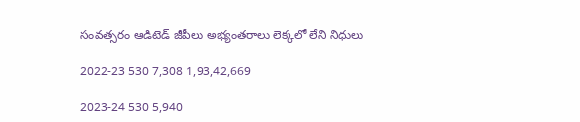సంవత్సరం ఆడిటెడ్‌ జీపీలు అభ్యంతరాలు లెక్కలో లేని నిధులు

2022-23 530 7,308 1,93,42,669

2023-24 530 5,940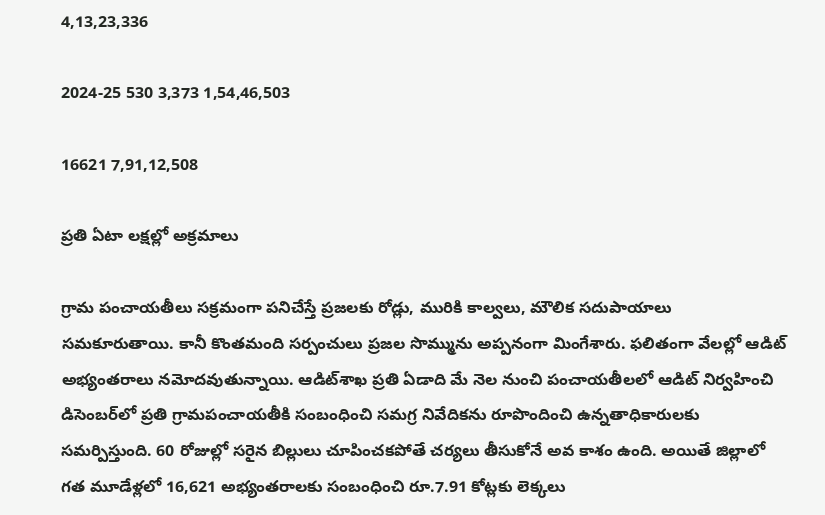4,13,23,336

2024-25 530 3,373 1,54,46,503

16621 7,91,12,508

ప్రతి ఏటా లక్షల్లో అక్రమాలు

గ్రామ పంచాయతీలు సక్రమంగా పనిచేస్తే ప్రజలకు రోడ్లు, మురికి కాల్వలు, మౌలిక సదుపాయాలు సమకూరుతాయి. కానీ కొంతమంది సర్పంచులు ప్రజల సొమ్మును అప్పనంగా మింగేశారు. ఫలితంగా వేలల్లో ఆడిట్‌ అభ్యంతరాలు నమోదవుతున్నాయి. ఆడిట్‌శాఖ ప్రతి ఏడాది మే నెల నుంచి పంచాయతీలలో ఆడిట్‌ నిర్వహించి డిసెంబర్‌లో ప్రతి గ్రామపంచాయతీకి సంబంధించి సమగ్ర నివేదికను రూపొందించి ఉన్నతాధికారులకు సమర్పిస్తుంది. 60 రోజుల్లో సరైన బిల్లులు చూపించకపోతే చర్యలు తీసుకోనే అవ కాశం ఉంది. అయితే జిల్లాలో గత మూడేళ్లలో 16,621 అభ్యంతరాలకు సంబంధించి రూ.7.91 కోట్లకు లెక్కలు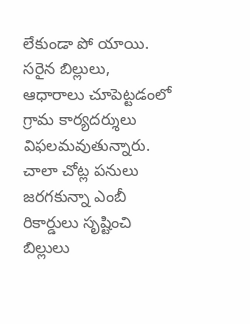లేకుండా పో యాయి. సరైన బిల్లులు, ఆధారాలు చూపెట్టడంలో గ్రామ కార్యదర్శులు విఫలమవుతున్నారు. చాలా చోట్ల పనులు జరగకున్నా ఎంబీ రికార్డులు సృష్టించి బిల్లులు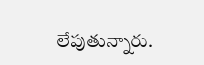లేపుతున్నారు.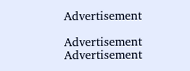Advertisement

Advertisement
Advertisement